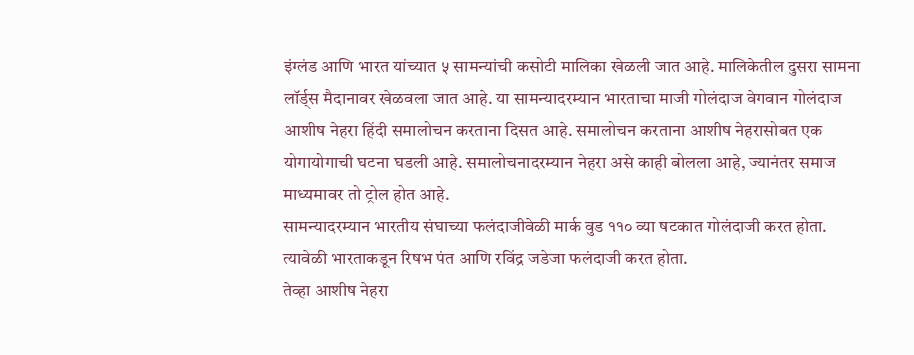इंग्लंड आणि भारत यांच्यात ५ सामन्यांची कसोटी मालिका खेळली जात आहे. मालिकेतील दुसरा सामना लॉर्ड्स मैदानावर खेळवला जात आहे. या सामन्यादरम्यान भारताचा माजी गोलंदाज वेगवान गोलंदाज आशीष नेहरा हिंदी समालोचन करताना दिसत आहे. समालोचन करताना आशीष नेहरासोबत एक योगायोगाची घटना घडली आहे. समालोचनादरम्यान नेहरा असे काही बोलला आहे, ज्यानंतर समाज माध्यमावर तो ट्रोल होत आहे.
सामन्यादरम्यान भारतीय संघाच्या फलंदाजीवेळी मार्क वुड ११० व्या षटकात गोलंदाजी करत होता. त्यावेळी भारताकडून रिषभ पंत आणि रविंद्र जडेजा फलंदाजी करत होता.
तेव्हा आशीष नेहरा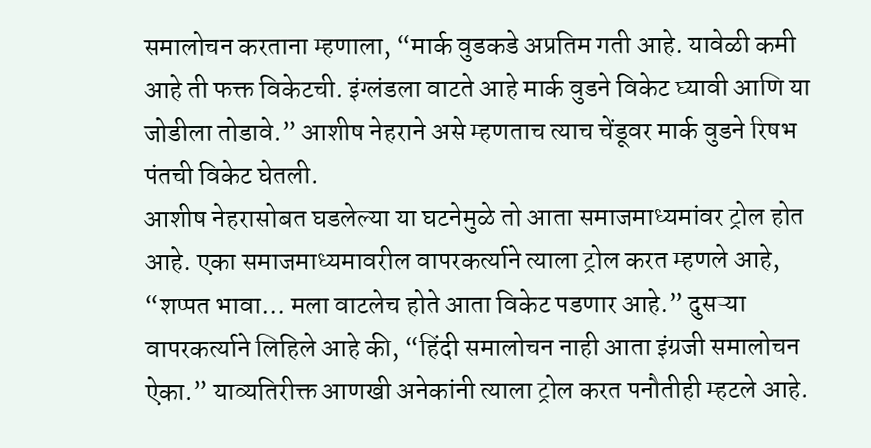समालोचन करताना म्हणाला, “मार्क वुडकडे अप्रतिम गती आहे. यावेळी कमी आहे ती फक्त विकेटची. इंग्लंडला वाटते आहे मार्क वुडने विकेट घ्यावी आणि या जोडीला तोडावे.” आशीष नेहराने असे म्हणताच त्याच चेंडूवर मार्क वुडने रिषभ पंतची विकेट घेतली.
आशीष नेहरासोबत घडलेल्या या घटनेमुळे तो आता समाजमाध्यमांवर ट्रोल होत आहे. एका समाजमाध्यमावरील वापरकर्त्याने त्याला ट्रोल करत म्हणले आहे, “शप्पत भावा… मला वाटलेच होते आता विकेट पडणार आहे.” दुसऱ्या वापरकर्त्याने लिहिले आहे की, “हिंदी समालोचन नाही आता इंग्रजी समालोचन ऐका.” याव्यतिरीक्त आणखी अनेकांनी त्याला ट्रोल करत पनौतीही म्हटले आहे.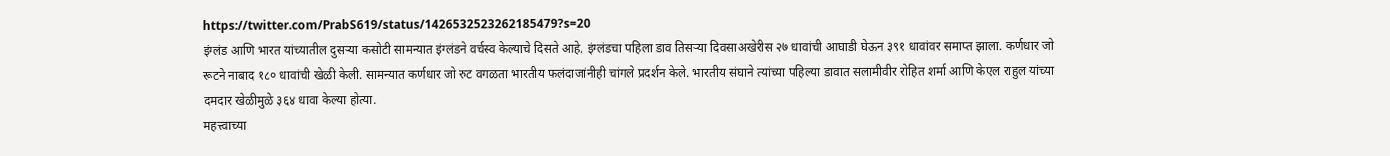https://twitter.com/PrabS619/status/1426532523262185479?s=20
इंग्लंड आणि भारत यांच्यातील दुसऱ्या कसोटी सामन्यात इंग्लंडने वर्चस्व केल्याचे दिसते आहे. इंग्लंडचा पहिला डाव तिसऱ्या दिवसाअखेरीस २७ धावांची आघाडी घेऊन ३९१ धावांवर समाप्त झाला. कर्णधार जो रूटने नाबाद १८० धावांची खेळी केली. सामन्यात कर्णधार जो रुट वगळता भारतीय फलंदाजांनीही चांगले प्रदर्शन केले. भारतीय संघाने त्यांच्या पहिल्या डावात सलामीवीर रोहित शर्मा आणि केएल राहुल यांच्या दमदार खेळीमुळे ३६४ धावा केल्या होत्या.
महत्त्वाच्या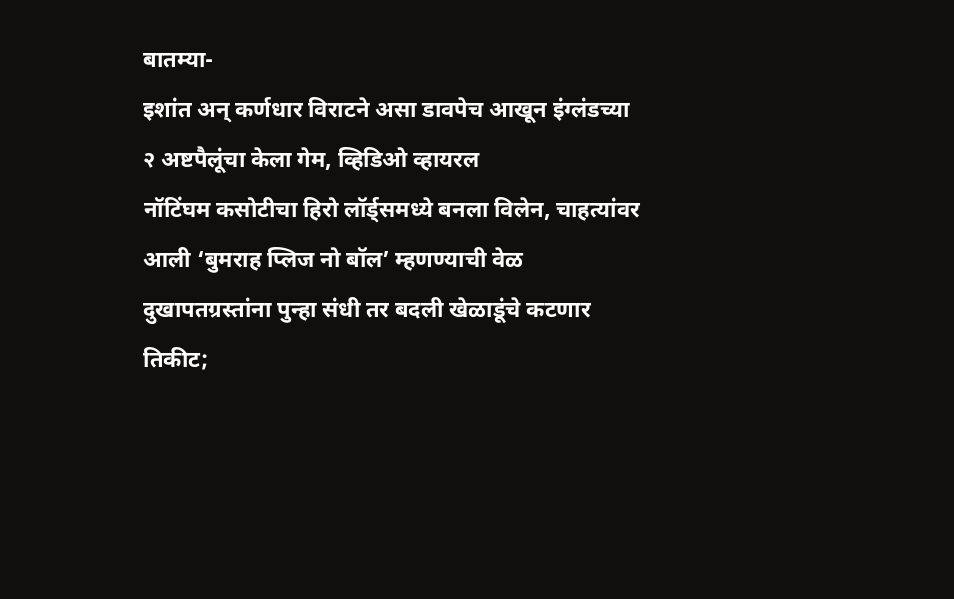बातम्या-
इशांत अन् कर्णधार विराटने असा डावपेच आखून इंग्लंडच्या २ अष्टपैलूंचा केला गेम, व्हिडिओ व्हायरल
नॉटिंघम कसोटीचा हिरो लॉर्ड्समध्ये बनला विलेन, चाहत्यांवर आली ‘बुमराह प्लिज नो बॉल’ म्हणण्याची वेळ
दुखापतग्रस्तांना पुन्हा संधी तर बदली खेळाडूंचे कटणार तिकीट;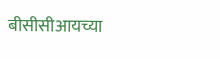बीसीसीआयच्या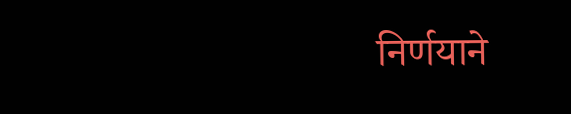निर्णयाने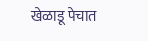खेळाडू पेचात